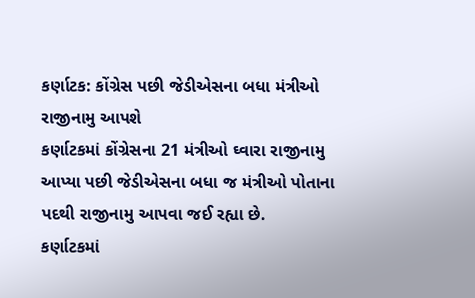કર્ણાટક: કોંગ્રેસ પછી જેડીએસના બધા મંત્રીઓ રાજીનામુ આપશે
કર્ણાટકમાં કોંગ્રેસના 21 મંત્રીઓ ઘ્વારા રાજીનામુ આપ્યા પછી જેડીએસના બધા જ મંત્રીઓ પોતાના પદથી રાજીનામુ આપવા જઈ રહ્યા છે.
કર્ણાટકમાં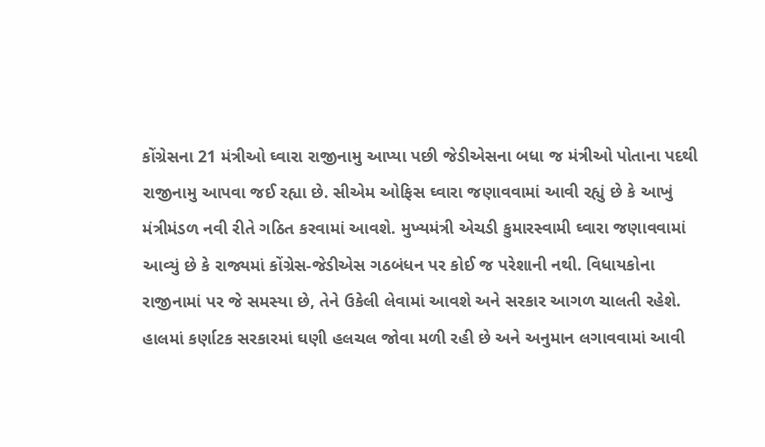કોંગ્રેસના 21 મંત્રીઓ ઘ્વારા રાજીનામુ આપ્યા પછી જેડીએસના બધા જ મંત્રીઓ પોતાના પદથી રાજીનામુ આપવા જઈ રહ્યા છે. સીએમ ઓફિસ ઘ્વારા જણાવવામાં આવી રહ્યું છે કે આખું મંત્રીમંડળ નવી રીતે ગઠિત કરવામાં આવશે. મુખ્યમંત્રી એચડી કુમારસ્વામી ઘ્વારા જણાવવામાં આવ્યું છે કે રાજ્યમાં કોંગ્રેસ-જેડીએસ ગઠબંધન પર કોઈ જ પરેશાની નથી. વિધાયકોના રાજીનામાં પર જે સમસ્યા છે, તેને ઉકેલી લેવામાં આવશે અને સરકાર આગળ ચાલતી રહેશે. હાલમાં કર્ણાટક સરકારમાં ઘણી હલચલ જોવા મળી રહી છે અને અનુમાન લગાવવામાં આવી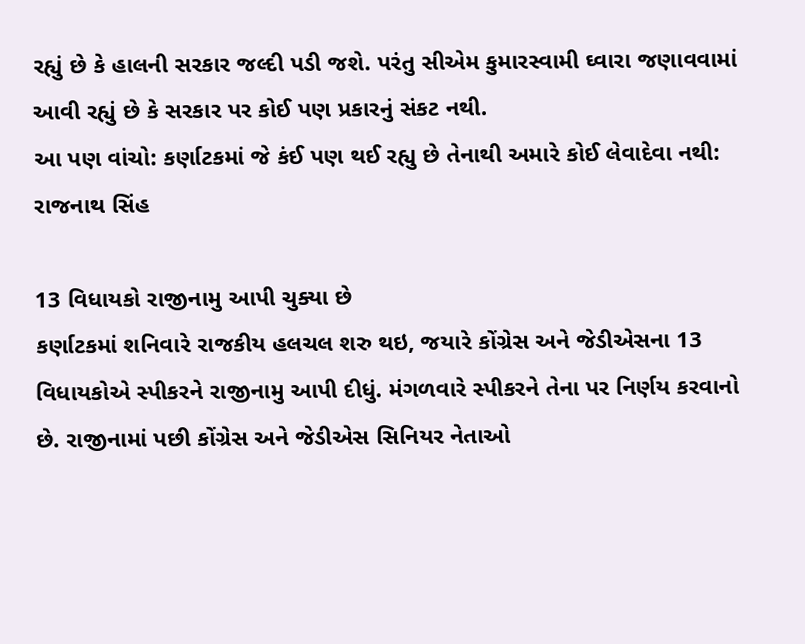રહ્યું છે કે હાલની સરકાર જલ્દી પડી જશે. પરંતુ સીએમ કુમારસ્વામી ઘ્વારા જણાવવામાં આવી રહ્યું છે કે સરકાર પર કોઈ પણ પ્રકારનું સંકટ નથી.
આ પણ વાંચો: કર્ણાટકમાં જે કંઈ પણ થઈ રહ્યુ છે તેનાથી અમારે કોઈ લેવાદેવા નથી: રાજનાથ સિંહ

13 વિધાયકો રાજીનામુ આપી ચુક્યા છે
કર્ણાટકમાં શનિવારે રાજકીય હલચલ શરુ થઇ, જયારે કોંગ્રેસ અને જેડીએસના 13 વિધાયકોએ સ્પીકરને રાજીનામુ આપી દીધું. મંગળવારે સ્પીકરને તેના પર નિર્ણય કરવાનો છે. રાજીનામાં પછી કોંગ્રેસ અને જેડીએસ સિનિયર નેતાઓ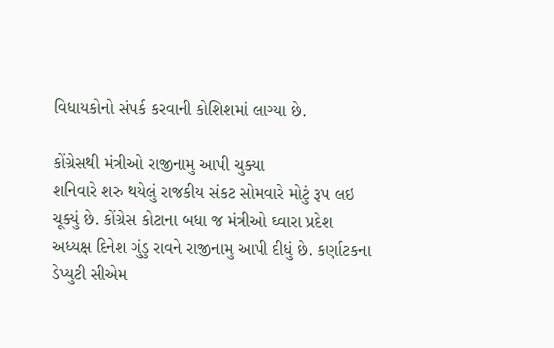વિધાયકોનો સંપર્ક કરવાની કોશિશમાં લાગ્યા છે.

કોંગ્રેસથી મંત્રીઓ રાજીનામુ આપી ચુક્યા
શનિવારે શરુ થયેલું રાજકીય સંકટ સોમવારે મોટું રૂપ લઇ ચૂક્યું છે. કોંગ્રેસ કોટાના બધા જ મંત્રીઓ ઘ્વારા પ્રદેશ અધ્યક્ષ દિનેશ ગુંડુ રાવને રાજીનામુ આપી દીધું છે. કર્ણાટકના ડેપ્યુટી સીએમ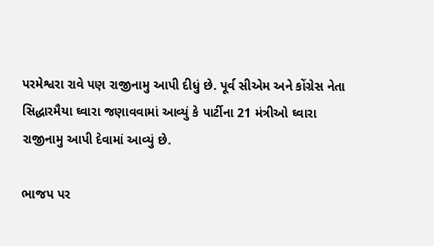પરમેશ્વરા રાવે પણ રાજીનામુ આપી દીધું છે. પૂર્વ સીએમ અને કોંગ્રેસ નેતા સિદ્ધારમૈયા ઘ્વારા જણાવવામાં આવ્યું કે પાર્ટીના 21 મંત્રીઓ ઘ્વારા રાજીનામુ આપી દેવામાં આવ્યું છે.

ભાજપ પર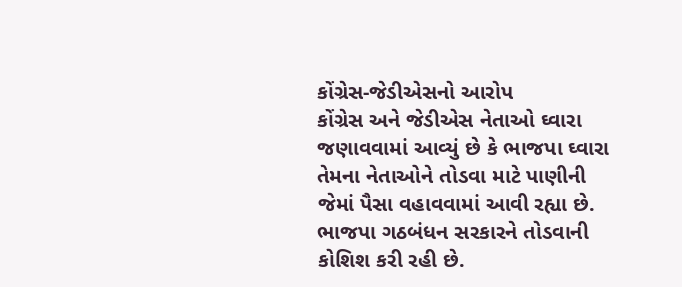કોંગ્રેસ-જેડીએસનો આરોપ
કોંગ્રેસ અને જેડીએસ નેતાઓ ઘ્વારા જણાવવામાં આવ્યું છે કે ભાજપા ઘ્વારા તેમના નેતાઓને તોડવા માટે પાણીની જેમાં પૈસા વહાવવામાં આવી રહ્યા છે. ભાજપા ગઠબંધન સરકારને તોડવાની કોશિશ કરી રહી છે.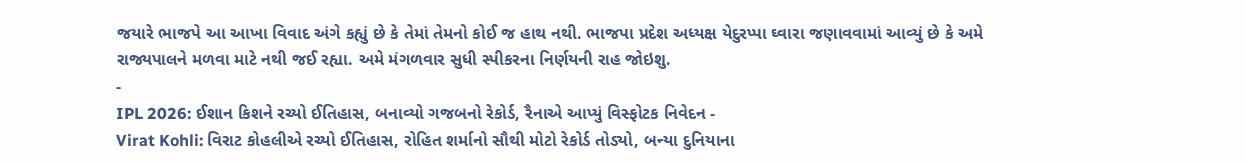જયારે ભાજપે આ આખા વિવાદ અંગે કહ્યું છે કે તેમાં તેમનો કોઈ જ હાથ નથી. ભાજપા પ્રદેશ અધ્યક્ષ યેદુરપ્પા ઘ્વારા જણાવવામાં આવ્યું છે કે અમે રાજ્યપાલને મળવા માટે નથી જઈ રહ્યા. અમે મંગળવાર સુધી સ્પીકરના નિર્ણયની રાહ જોઇશુ.
-
IPL 2026: ઈશાન કિશને રચ્યો ઈતિહાસ, બનાવ્યો ગજબનો રેકોર્ડ, રૈનાએ આપ્યું વિસ્ફોટક નિવેદન -
Virat Kohli: વિરાટ કોહલીએ રચ્યો ઈતિહાસ, રોહિત શર્માનો સૌથી મોટો રેકોર્ડ તોડ્યો, બન્યા દુનિયાના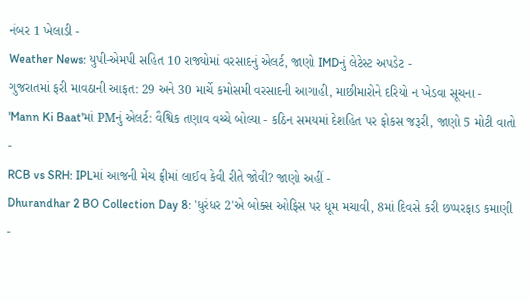નંબર 1 ખેલાડી -
Weather News: યુપી-એમપી સહિત 10 રાજ્યોમાં વરસાદનું એલર્ટ, જાણો IMDનું લેટેસ્ટ અપડેટ -
ગુજરાતમાં ફરી માવઠાની આફત: 29 અને 30 માર્ચે કમોસમી વરસાદની આગાહી, માછીમારોને દરિયો ન ખેડવા સૂચના -
'Mann Ki Baat'માં PMનું એલર્ટ: વૈશ્વિક તણાવ વચ્ચે બોલ્યા - કઠિન સમયમાં દેશહિત પર ફોકસ જરૂરી, જાણો 5 મોટી વાતો -
RCB vs SRH: IPLમાં આજની મેચ ફ્રીમાં લાઈવ કેવી રીતે જોવી? જાણો અહીં -
Dhurandhar 2 BO Collection Day 8: 'ધુરંધર 2'એ બોક્સ ઓફિસ પર ધૂમ મચાવી, 8માં દિવસે કરી છપ્પરફાડ કમાણી -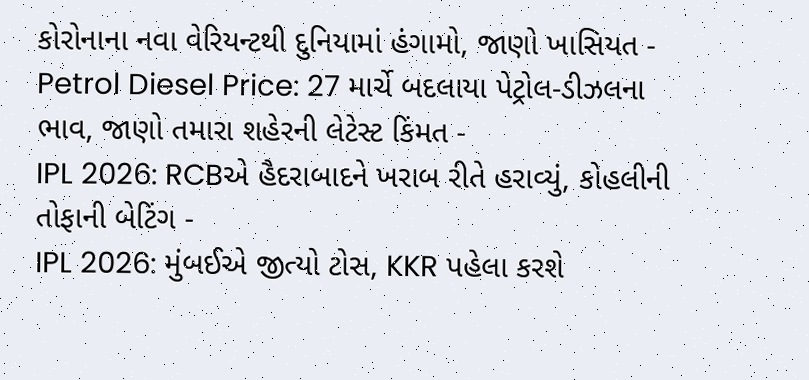કોરોનાના નવા વેરિયન્ટથી દુનિયામાં હંગામો, જાણો ખાસિયત -
Petrol Diesel Price: 27 માર્ચે બદલાયા પેટ્રોલ-ડીઝલના ભાવ, જાણો તમારા શહેરની લેટેસ્ટ કિંમત -
IPL 2026: RCBએ હૈદરાબાદને ખરાબ રીતે હરાવ્યું, કોહલીની તોફાની બેટિંગ -
IPL 2026: મુંબઈએ જીત્યો ટોસ, KKR પહેલા કરશે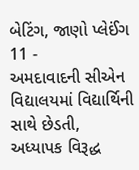બેટિંગ, જાણો પ્લેઈંગ 11 -
અમદાવાદની સીએન વિદ્યાલયમાં વિદ્યાર્થિની સાથે છેડતી, અધ્યાપક વિરૂદ્ધ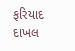ફરિયાદ દાખલ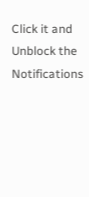Click it and Unblock the Notifications